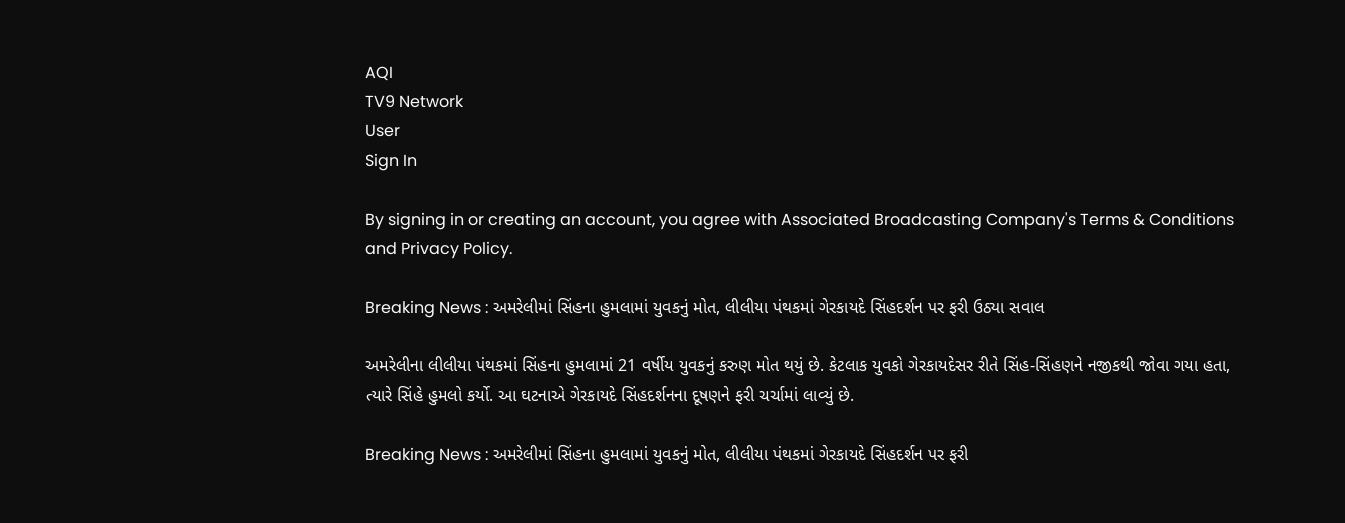AQI
TV9 Network
User
Sign In

By signing in or creating an account, you agree with Associated Broadcasting Company's Terms & Conditions and Privacy Policy.

Breaking News : અમરેલીમાં સિંહના હુમલામાં યુવકનું મોત, લીલીયા પંથકમાં ગેરકાયદે સિંહદર્શન પર ફરી ઉઠ્યા સવાલ

અમરેલીના લીલીયા પંથકમાં સિંહના હુમલામાં 21 વર્ષીય યુવકનું કરુણ મોત થયું છે. કેટલાક યુવકો ગેરકાયદેસર રીતે સિંહ-સિંહણને નજીકથી જોવા ગયા હતા, ત્યારે સિંહે હુમલો કર્યો. આ ઘટનાએ ગેરકાયદે સિંહદર્શનના દૂષણને ફરી ચર્ચામાં લાવ્યું છે.

Breaking News : અમરેલીમાં સિંહના હુમલામાં યુવકનું મોત, લીલીયા પંથકમાં ગેરકાયદે સિંહદર્શન પર ફરી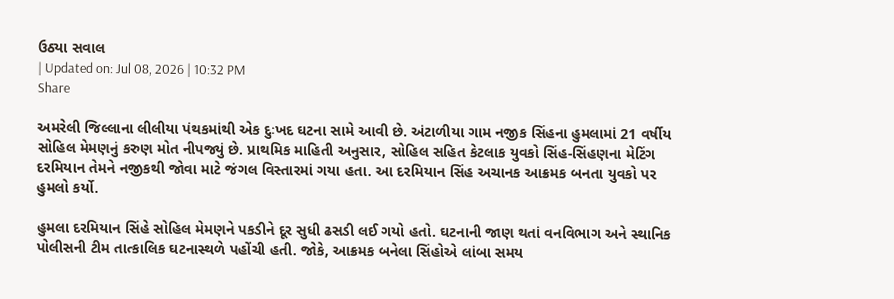ઉઠ્યા સવાલ
| Updated on: Jul 08, 2026 | 10:32 PM
Share

અમરેલી જિલ્લાના લીલીયા પંથકમાંથી એક દુઃખદ ઘટના સામે આવી છે. અંટાળીયા ગામ નજીક સિંહના હુમલામાં 21 વર્ષીય સોહિલ મેમણનું કરુણ મોત નીપજ્યું છે. પ્રાથમિક માહિતી અનુસાર, સોહિલ સહિત કેટલાક યુવકો સિંહ-સિંહણના મેટિંગ દરમિયાન તેમને નજીકથી જોવા માટે જંગલ વિસ્તારમાં ગયા હતા. આ દરમિયાન સિંહ અચાનક આક્રમક બનતા યુવકો પર હુમલો કર્યો.

હુમલા દરમિયાન સિંહે સોહિલ મેમણને પકડીને દૂર સુધી ઢસડી લઈ ગયો હતો. ઘટનાની જાણ થતાં વનવિભાગ અને સ્થાનિક પોલીસની ટીમ તાત્કાલિક ઘટનાસ્થળે પહોંચી હતી. જોકે, આક્રમક બનેલા સિંહોએ લાંબા સમય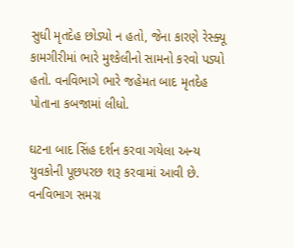સુધી મૃતદેહ છોડ્યો ન હતો, જેના કારણે રેસ્ક્યૂ કામગીરીમાં ભારે મુશ્કેલીનો સામનો કરવો પડ્યો હતો. વનવિભાગે ભારે જહેમત બાદ મૃતદેહ પોતાના કબજામાં લીધો.

ઘટના બાદ સિંહ દર્શન કરવા ગયેલા અન્ય યુવકોની પૂછપરછ શરૂ કરવામાં આવી છે. વનવિભાગ સમગ્ર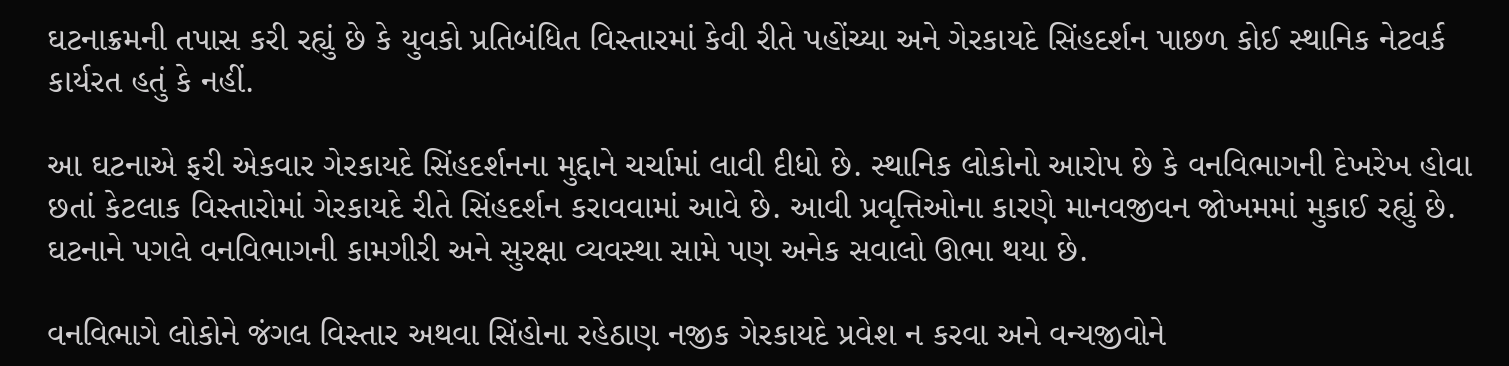ઘટનાક્રમની તપાસ કરી રહ્યું છે કે યુવકો પ્રતિબંધિત વિસ્તારમાં કેવી રીતે પહોંચ્યા અને ગેરકાયદે સિંહદર્શન પાછળ કોઈ સ્થાનિક નેટવર્ક કાર્યરત હતું કે નહીં.

આ ઘટનાએ ફરી એકવાર ગેરકાયદે સિંહદર્શનના મુદ્દાને ચર્ચામાં લાવી દીધો છે. સ્થાનિક લોકોનો આરોપ છે કે વનવિભાગની દેખરેખ હોવા છતાં કેટલાક વિસ્તારોમાં ગેરકાયદે રીતે સિંહદર્શન કરાવવામાં આવે છે. આવી પ્રવૃત્તિઓના કારણે માનવજીવન જોખમમાં મુકાઈ રહ્યું છે. ઘટનાને પગલે વનવિભાગની કામગીરી અને સુરક્ષા વ્યવસ્થા સામે પણ અનેક સવાલો ઊભા થયા છે.

વનવિભાગે લોકોને જંગલ વિસ્તાર અથવા સિંહોના રહેઠાણ નજીક ગેરકાયદે પ્રવેશ ન કરવા અને વન્યજીવોને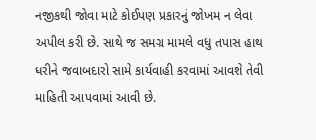નજીકથી જોવા માટે કોઈપણ પ્રકારનું જોખમ ન લેવા અપીલ કરી છે. સાથે જ સમગ્ર મામલે વધુ તપાસ હાથ ધરીને જવાબદારો સામે કાર્યવાહી કરવામાં આવશે તેવી માહિતી આપવામાં આવી છે.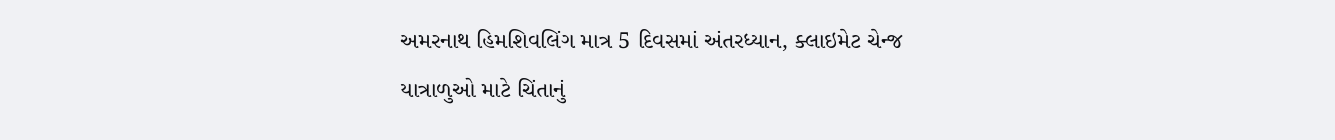અમરનાથ હિમશિવલિંગ માત્ર 5 દિવસમાં અંતરધ્યાન, ક્લાઇમેટ ચેન્જ યાત્રાળુઓ માટે ચિંતાનું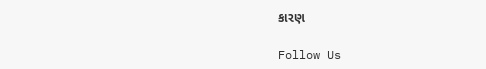કારણ

Follow Us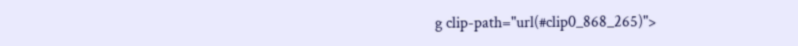g clip-path="url(#clip0_868_265)">